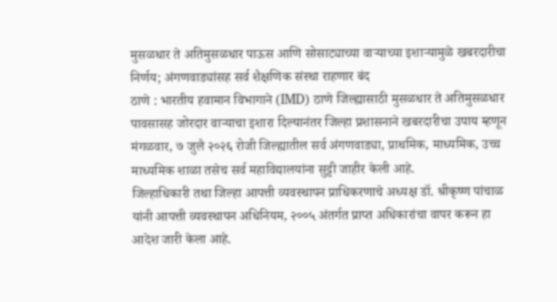मुसळधार ते अतिमुसळधार पाऊस आणि सोसाट्याच्या वाऱ्याच्या इशाऱ्यामुळे खबरदारीचा निर्णय; अंगणवाड्यांसह सर्व शैक्षणिक संस्था राहणार बंद
ठाणे : भारतीय हवामान विभागाने (IMD) ठाणे जिल्ह्यासाठी मुसळधार ते अतिमुसळधार पावसासह जोरदार वाऱ्याचा इशारा दिल्यानंतर जिल्हा प्रशासनाने खबरदारीचा उपाय म्हणून मंगळवार, ७ जुलै २०२६ रोजी जिल्ह्यातील सर्व अंगणवाड्या, प्राथमिक, माध्यमिक, उच्च माध्यमिक शाळा तसेच सर्व महाविद्यालयांना सुट्टी जाहीर केली आहे.
जिल्हाधिकारी तथा जिल्हा आपत्ती व्यवस्थापन प्राधिकरणाचे अध्यक्ष डॉ. श्रीकृष्ण पांचाळ यांनी आपत्ती व्यवस्थापन अधिनियम, २००५ अंतर्गत प्राप्त अधिकारांचा वापर करून हा आदेश जारी केला आहे.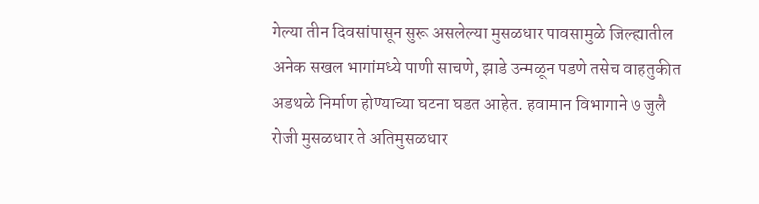गेल्या तीन दिवसांपासून सुरू असलेल्या मुसळधार पावसामुळे जिल्ह्यातील अनेक सखल भागांमध्ये पाणी साचणे, झाडे उन्मळून पडणे तसेच वाहतुकीत अडथळे निर्माण होण्याच्या घटना घडत आहेत. हवामान विभागाने ७ जुलै रोजी मुसळधार ते अतिमुसळधार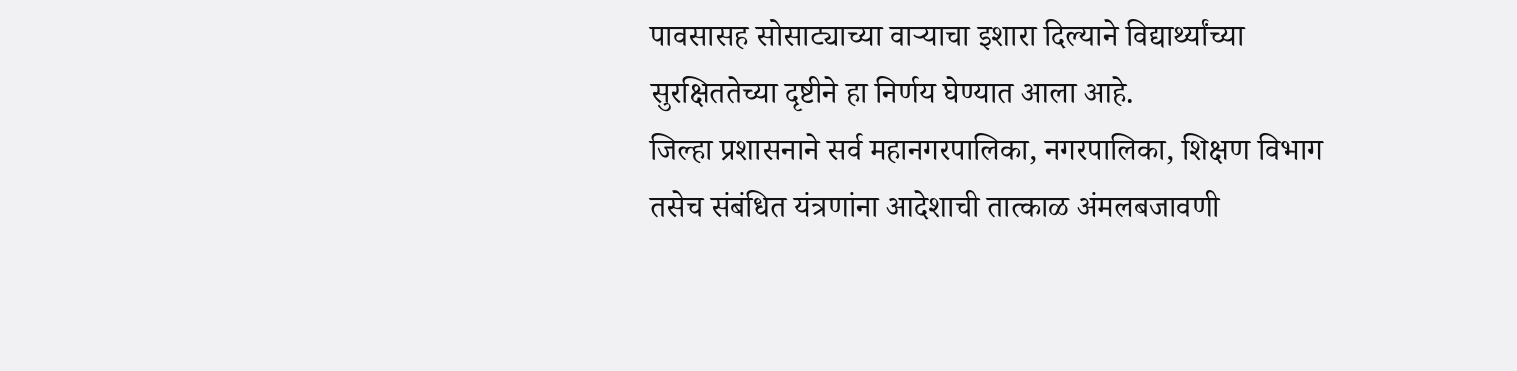पावसासह सोसाट्याच्या वाऱ्याचा इशारा दिल्याने विद्यार्थ्यांच्या सुरक्षिततेच्या दृष्टीने हा निर्णय घेण्यात आला आहे.
जिल्हा प्रशासनाने सर्व महानगरपालिका, नगरपालिका, शिक्षण विभाग तसेच संबंधित यंत्रणांना आदेशाची तात्काळ अंमलबजावणी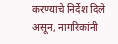करण्याचे निर्देश दिले असून, नागरिकांनी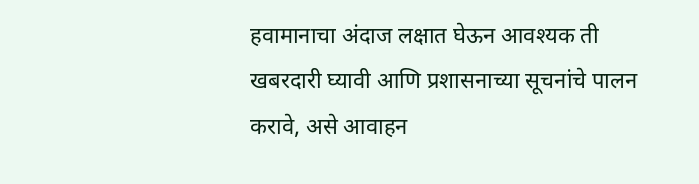हवामानाचा अंदाज लक्षात घेऊन आवश्यक ती खबरदारी घ्यावी आणि प्रशासनाच्या सूचनांचे पालन करावे, असे आवाहन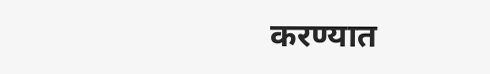करण्यात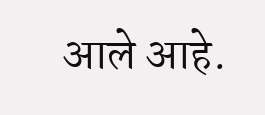आले आहे.